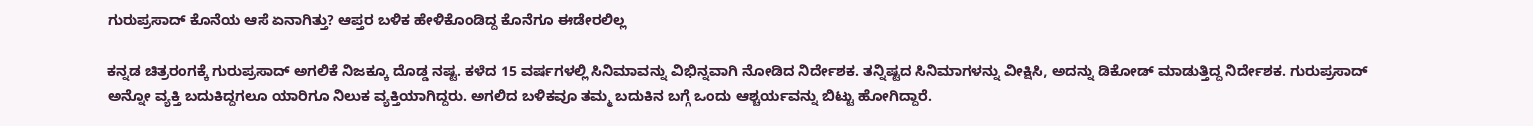ಗುರುಪ್ರಸಾದ್ ಕೊನೆಯ ಆಸೆ ಏನಾಗಿತ್ತು? ಆಪ್ತರ ಬಳಿಕ ಹೇಳಿಕೊಂಡಿದ್ದ ಕೊನೆಗೂ ಈಡೇರಲಿಲ್ಲ

ಕನ್ನಡ ಚಿತ್ರರಂಗಕ್ಕೆ ಗುರುಪ್ರಸಾದ್ ಅಗಲಿಕೆ ನಿಜಕ್ಕೂ ದೊಡ್ಡ ನಷ್ಟ. ಕಳೆದ 15 ವರ್ಷಗಳಲ್ಲಿ ಸಿನಿಮಾವನ್ನು ವಿಭಿನ್ನವಾಗಿ ನೋಡಿದ ನಿರ್ದೇಶಕ. ತನ್ನಿಷ್ಟದ ಸಿನಿಮಾಗಳನ್ನು ವೀಕ್ಷಿಸಿ, ಅದನ್ನು ಡಿಕೋಡ್ ಮಾಡುತ್ತಿದ್ದ ನಿರ್ದೇಶಕ. ಗುರುಪ್ರಸಾದ್ ಅನ್ನೋ ವ್ಯಕ್ತಿ ಬದುಕಿದ್ದಗಲೂ ಯಾರಿಗೂ ನಿಲುಕ ವ್ಯಕ್ತಿಯಾಗಿದ್ದರು. ಅಗಲಿದ ಬಳಿಕವೂ ತಮ್ಮ ಬದುಕಿನ ಬಗ್ಗೆ ಒಂದು ಆಶ್ಚರ್ಯವನ್ನು ಬಿಟ್ಟು ಹೋಗಿದ್ದಾರೆ.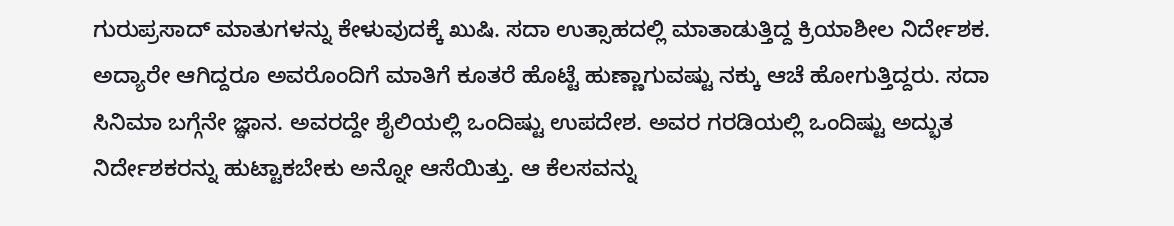ಗುರುಪ್ರಸಾದ್ ಮಾತುಗಳನ್ನು ಕೇಳುವುದಕ್ಕೆ ಖುಷಿ. ಸದಾ ಉತ್ಸಾಹದಲ್ಲಿ ಮಾತಾಡುತ್ತಿದ್ದ ಕ್ರಿಯಾಶೀಲ ನಿರ್ದೇಶಕ. ಅದ್ಯಾರೇ ಆಗಿದ್ದರೂ ಅವರೊಂದಿಗೆ ಮಾತಿಗೆ ಕೂತರೆ ಹೊಟ್ಟೆ ಹುಣ್ಣಾಗುವಷ್ಟು ನಕ್ಕು ಆಚೆ ಹೋಗುತ್ತಿದ್ದರು. ಸದಾ ಸಿನಿಮಾ ಬಗ್ಗೆನೇ ಜ್ಞಾನ. ಅವರದ್ದೇ ಶೈಲಿಯಲ್ಲಿ ಒಂದಿಷ್ಟು ಉಪದೇಶ. ಅವರ ಗರಡಿಯಲ್ಲಿ ಒಂದಿಷ್ಟು ಅದ್ಭುತ ನಿರ್ದೇಶಕರನ್ನು ಹುಟ್ಟಾಕಬೇಕು ಅನ್ನೋ ಆಸೆಯಿತ್ತು. ಆ ಕೆಲಸವನ್ನು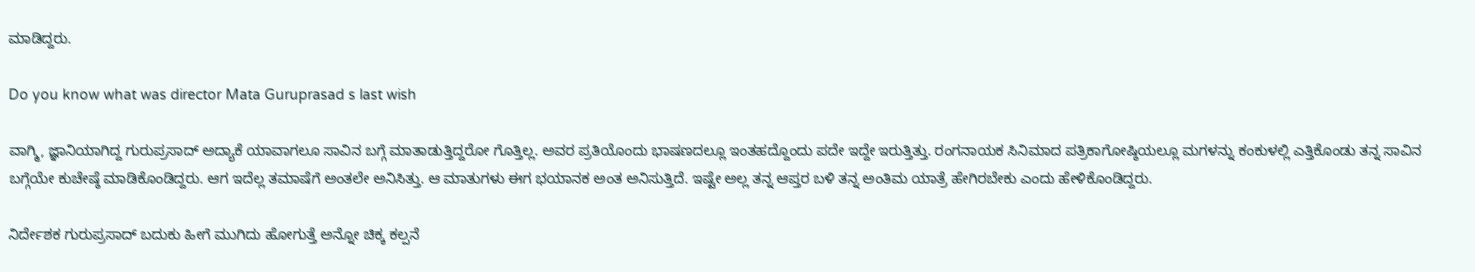ಮಾಡಿದ್ದರು.

Do you know what was director Mata Guruprasad s last wish

ವಾಗ್ಮಿ, ಜ್ಞಾನಿಯಾಗಿದ್ದ ಗುರುಪ್ರಸಾದ್ ಅದ್ಯಾಕೆ ಯಾವಾಗಲೂ ಸಾವಿನ ಬಗ್ಗೆ ಮಾತಾಡುತ್ತಿದ್ದರೋ ಗೊತ್ತಿಲ್ಲ. ಅವರ ಪ್ರತಿಯೊಂದು ಭಾಷಣದಲ್ಲೂ ಇಂತಹದ್ದೊಂದು ಪದೇ ಇದ್ದೇ ಇರುತ್ತಿತ್ತು. ರಂಗನಾಯಕ ಸಿನಿಮಾದ ಪತ್ರಿಕಾಗೋಷ್ಠಿಯಲ್ಲೂ ಮಗಳನ್ನು ಕಂಕುಳಲ್ಲಿ ಎತ್ತಿಕೊಂಡು ತನ್ನ ಸಾವಿನ ಬಗ್ಗೆಯೇ ಕುಚೇಷ್ಠೆ ಮಾಡಿಕೊಂಡಿದ್ದರು. ಆಗ ಇದೆಲ್ಲ ತಮಾಷೆಗೆ ಅಂತಲೇ ಅನಿಸಿತ್ತು. ಆ ಮಾತುಗಳು ಈಗ ಭಯಾನಕ ಅಂತ ಅನಿಸುತ್ತಿದೆ. ಇಷ್ಟೇ ಅಲ್ಲ ತನ್ನ ಆಪ್ತರ ಬಳಿ ತನ್ನ ಅಂತಿಮ ಯಾತ್ರೆ ಹೇಗಿರಬೇಕು ಎಂದು ಹೇಳಿಕೊಂಡಿದ್ದರು.

ನಿರ್ದೇಶಕ ಗುರುಪ್ರಸಾದ್ ಬದುಕು ಹೀಗೆ ಮುಗಿದು ಹೋಗುತ್ತೆ ಅನ್ನೋ ಚಿಕ್ಕ ಕಲ್ಪನೆ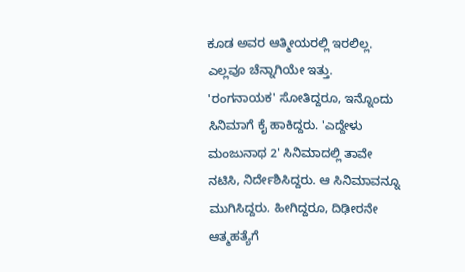ಕೂಡ ಅವರ ಆತ್ಮೀಯರಲ್ಲಿ ಇರಲಿಲ್ಲ. ಎಲ್ಲವೂ ಚೆನ್ನಾಗಿಯೇ ಇತ್ತು. 'ರಂಗನಾಯಕ' ಸೋತಿದ್ದರೂ, ಇನ್ನೊಂದು ಸಿನಿಮಾಗೆ ಕೈ ಹಾಕಿದ್ದರು. 'ಎದ್ದೇಳು ಮಂಜುನಾಥ 2' ಸಿನಿಮಾದಲ್ಲಿ ತಾವೇ ನಟಿಸಿ, ನಿರ್ದೇಶಿಸಿದ್ದರು. ಆ ಸಿನಿಮಾವನ್ನೂ ಮುಗಿಸಿದ್ದರು. ಹೀಗಿದ್ದರೂ, ದಿಢೀರನೇ ಆತ್ಮಹತ್ಯೆಗೆ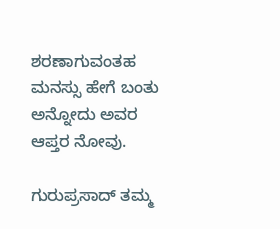ಶರಣಾಗುವಂತಹ ಮನಸ್ಸು ಹೇಗೆ ಬಂತು ಅನ್ನೋದು ಅವರ ಆಪ್ತರ ನೋವು.

ಗುರುಪ್ರಸಾದ್ ತಮ್ಮ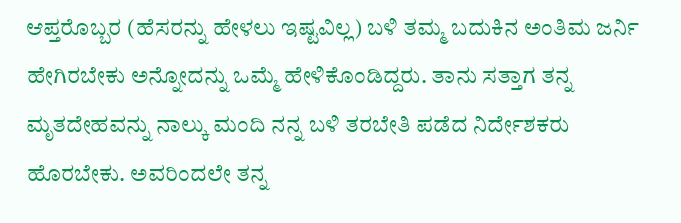ಆಪ್ತರೊಬ್ಬರ (ಹೆಸರನ್ನು ಹೇಳಲು ಇಷ್ಟವಿಲ್ಲ) ಬಳಿ ತಮ್ಮ ಬದುಕಿನ ಅಂತಿಮ ಜರ್ನಿ ಹೇಗಿರಬೇಕು ಅನ್ನೋದನ್ನು ಒಮ್ಮೆ ಹೇಳಿಕೊಂಡಿದ್ದರು. ತಾನು ಸತ್ತಾಗ ತನ್ನ ಮೃತದೇಹವನ್ನು ನಾಲ್ಕು ಮಂದಿ ನನ್ನ ಬಳಿ ತರಬೇತಿ ಪಡೆದ ನಿರ್ದೇಶಕರು ಹೊರಬೇಕು. ಅವರಿಂದಲೇ ತನ್ನ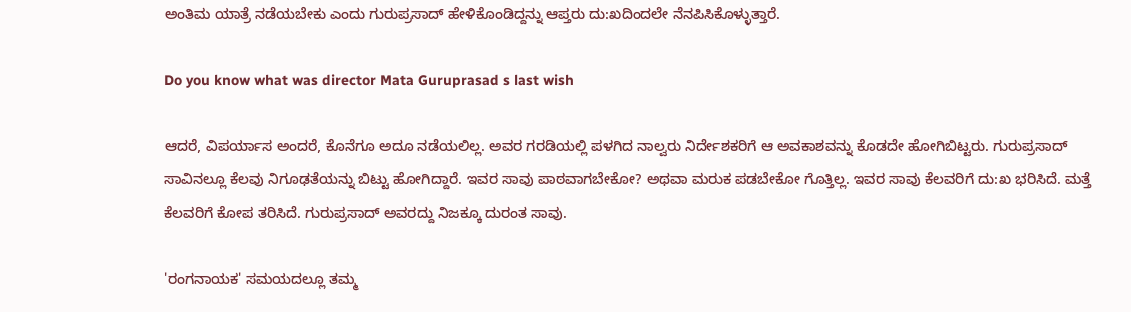ಅಂತಿಮ ಯಾತ್ರೆ ನಡೆಯಬೇಕು ಎಂದು ಗುರುಪ್ರಸಾದ್ ಹೇಳಿಕೊಂಡಿದ್ದನ್ನು ಆಪ್ತರು ದು:ಖದಿಂದಲೇ ನೆನಪಿಸಿಕೊಳ್ಳುತ್ತಾರೆ.

Do you know what was director Mata Guruprasad s last wish

ಆದರೆ, ವಿಪರ್ಯಾಸ ಅಂದರೆ, ಕೊನೆಗೂ ಅದೂ ನಡೆಯಲಿಲ್ಲ. ಅವರ ಗರಡಿಯಲ್ಲಿ ಪಳಗಿದ ನಾಲ್ವರು ನಿರ್ದೇಶಕರಿಗೆ ಆ ಅವಕಾಶವನ್ನು ಕೊಡದೇ ಹೋಗಿಬಿಟ್ಟರು. ಗುರುಪ್ರಸಾದ್ ಸಾವಿನಲ್ಲೂ ಕೆಲವು ನಿಗೂಢತೆಯನ್ನು ಬಿಟ್ಟು ಹೋಗಿದ್ದಾರೆ. ಇವರ ಸಾವು ಪಾಠವಾಗಬೇಕೋ? ಅಥವಾ ಮರುಕ ಪಡಬೇಕೋ ಗೊತ್ತಿಲ್ಲ. ಇವರ ಸಾವು ಕೆಲವರಿಗೆ ದು:ಖ ಭರಿಸಿದೆ. ಮತ್ತೆ ಕೆಲವರಿಗೆ ಕೋಪ ತರಿಸಿದೆ. ಗುರುಪ್ರಸಾದ್ ಅವರದ್ದು ನಿಜಕ್ಕೂ ದುರಂತ ಸಾವು.

'ರಂಗನಾಯಕ' ಸಮಯದಲ್ಲೂ ತಮ್ಮ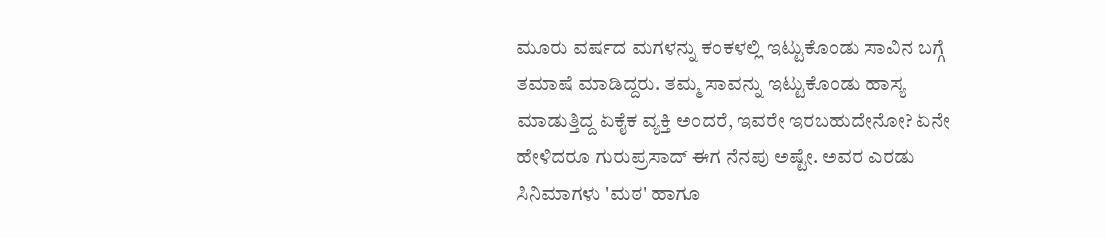ಮೂರು ವರ್ಷದ ಮಗಳನ್ನು ಕಂಕಳಲ್ಲಿ ಇಟ್ಟುಕೊಂಡು ಸಾವಿನ ಬಗ್ಗೆ ತಮಾಷೆ ಮಾಡಿದ್ದರು. ತಮ್ಮ ಸಾವನ್ನು ಇಟ್ಟುಕೊಂಡು ಹಾಸ್ಯ ಮಾಡುತ್ತಿದ್ದ ಏಕೈಕ ವ್ಯಕ್ತಿ ಅಂದರೆ, ಇವರೇ ಇರಬಹುದೇನೋ? ಏನೇ ಹೇಳಿದರೂ ಗುರುಪ್ರಸಾದ್ ಈಗ ನೆನಪು ಅಷ್ಟೇ. ಅವರ ಎರಡು ಸಿನಿಮಾಗಳು 'ಮಠ' ಹಾಗೂ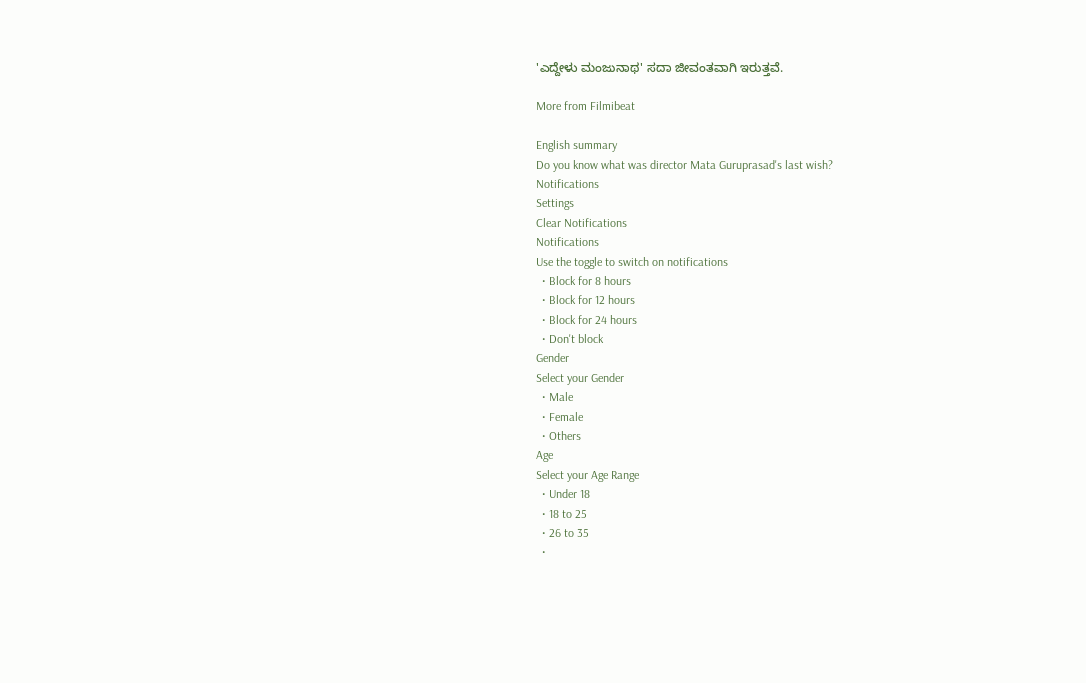'ಎದ್ದೇಳು ಮಂಜುನಾಥ' ಸದಾ ಜೀವಂತವಾಗಿ ಇರುತ್ತವೆ.

More from Filmibeat

English summary
Do you know what was director Mata Guruprasad's last wish?
Notifications
Settings
Clear Notifications
Notifications
Use the toggle to switch on notifications
  • Block for 8 hours
  • Block for 12 hours
  • Block for 24 hours
  • Don't block
Gender
Select your Gender
  • Male
  • Female
  • Others
Age
Select your Age Range
  • Under 18
  • 18 to 25
  • 26 to 35
  •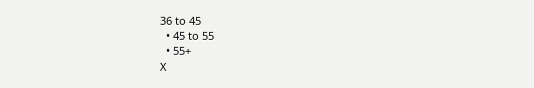36 to 45
  • 45 to 55
  • 55+
X